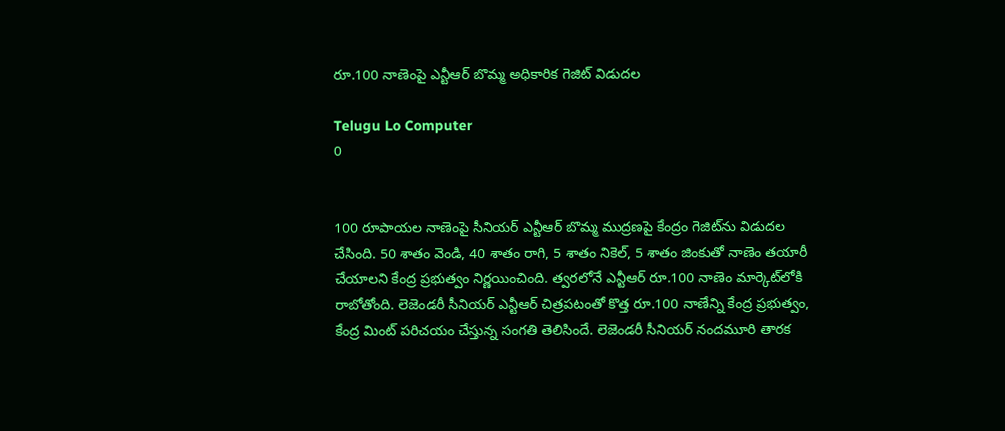రూ.100 నాణెంపై ఎన్టీఆర్ బొమ్మ అధికారిక గెజిట్ విడుదల

Telugu Lo Computer
0


100 రూపాయల నాణెంపై సీనియర్ ఎన్టీఆర్ బొమ్మ ముద్రణపై కేంద్రం గెజిట్‌ను విడుదల చేసింది. 50 శాతం వెండి, 40 శాతం రాగి, 5 శాతం నికెల్‌, 5 శాతం జింకుతో నాణెం తయారీ చేయాలని కేంద్ర ప్రభుత్వం నిర్ణయించింది. త్వరలోనే ఎన్టీఆర్‌ రూ.100 నాణెం మార్కెట్‌లోకి రాబోతోంది. లెజెండరీ సీనియర్ ఎన్టీఆర్ చిత్రపటంతో కొత్త రూ.100 నాణేన్ని కేంద్ర ప్రభుత్వం, కేంద్ర మింట్ పరిచయం చేస్తున్న సంగతి తెలిసిందే. లెజెండరీ సీనియర్ నందమూరి తారక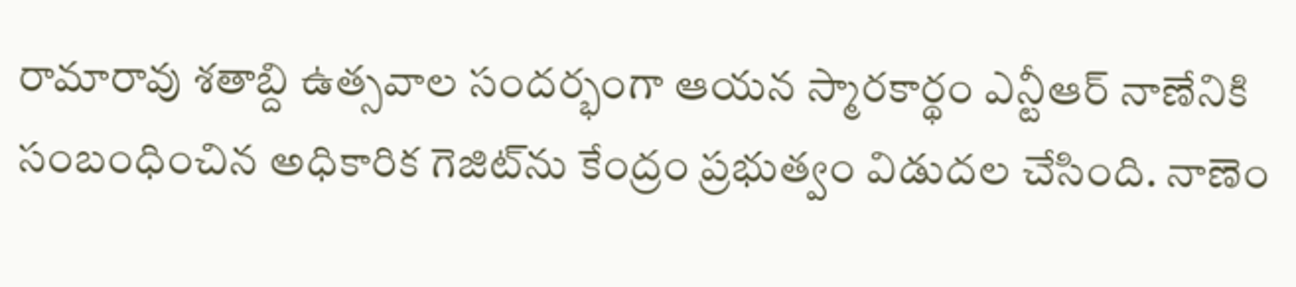రామారావు శతాబ్ది ఉత్సవాల సందర్భంగా ఆయన స్మారకార్థం ఎన్టీఆర్ నాణేనికి సంబంధించిన అధికారిక గెజిట్‌ను కేంద్రం ప్రభుత్వం విడుదల చేసింది. నాణెం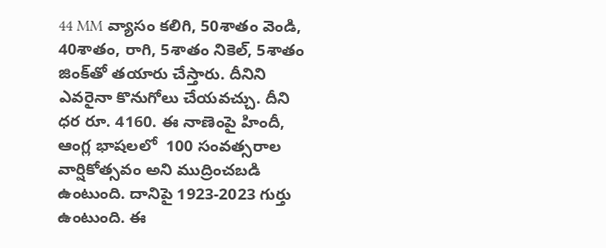44 MM వ్యాసం కలిగి, 50శాతం వెండి, 40శాతం, రాగి, 5శాతం నికెల్, 5శాతం జింక్‌తో తయారు చేస్తారు. దీనిని ఎవరైనా కొనుగోలు చేయవచ్చు. దీని ధర రూ. 4160. ఈ నాణెంపై హిందీ, ఆంగ్ల భాషలలో  100 సంవత్సరాల వార్షికోత్సవం అని ముద్రించబడి ఉంటుంది. దానిపై 1923-2023 గుర్తు ఉంటుంది. ఈ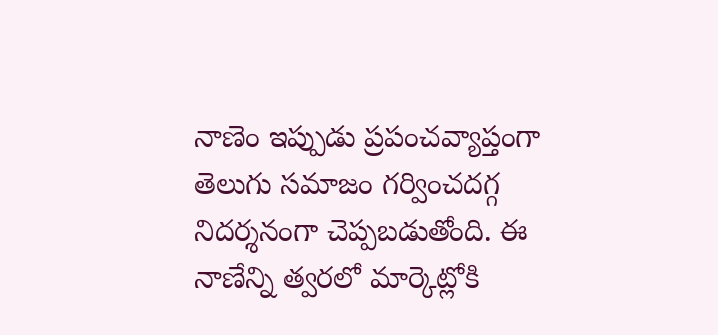నాణెం ఇప్పుడు ప్రపంచవ్యాప్తంగా తెలుగు సమాజం గర్వించదగ్గ నిదర్శనంగా చెప్పబడుతోంది. ఈ నాణేన్ని త్వరలో మార్కెట్లోకి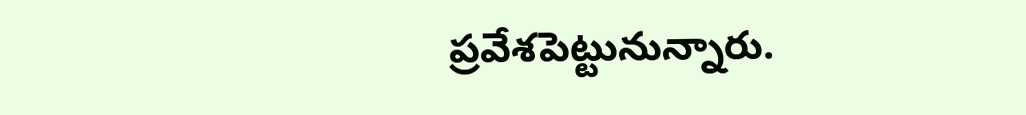ప్రవేశపెట్టునున్నారు.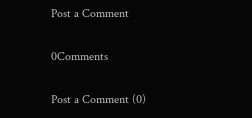Post a Comment

0Comments

Post a Comment (0)